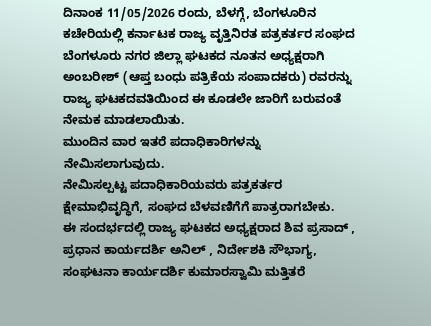ದಿನಾಂಕ 11/05/2026 ರಂದು, ಬೆಳಗ್ಗೆ, ಬೆಂಗಳೂರಿನ ಕಚೇರಿಯಲ್ಲಿ ಕರ್ನಾಟಕ ರಾಜ್ಯ ವೃತ್ತಿನಿರತ ಪತ್ರಕರ್ತರ ಸಂಘದ ಬೆಂಗಳೂರು ನಗರ ಜಿಲ್ಲಾ ಘಟಕದ ನೂತನ ಅಧ್ಯಕ್ಷರಾಗಿ ಅಂಬರೀಶ್ (ಆಪ್ತ ಬಂಧು ಪತ್ರಿಕೆಯ ಸಂಪಾದಕರು) ರವರನ್ನು ರಾಜ್ಯ ಘಟಕದವತಿಯಿಂದ ಈ ಕೂಡಲೇ ಜಾರಿಗೆ ಬರುವಂತೆ ನೇಮಕ ಮಾಡಲಾಯಿತು.
ಮುಂದಿನ ವಾರ ಇತರೆ ಪದಾಧಿಕಾರಿಗಳನ್ನು ನೇಮಿಸಲಾಗುವುದು.
ನೇಮಿಸಲ್ಪಟ್ಟ ಪದಾಧಿಕಾರಿಯವರು ಪತ್ರಕರ್ತರ ಕ್ಷೇಮಾಭಿವೃದ್ಧಿಗೆ, ಸಂಘದ ಬೆಳವಣಿಗೆಗೆ ಪಾತ್ರರಾಗಬೇಕು.
ಈ ಸಂದರ್ಭದಲ್ಲಿ ರಾಜ್ಯ ಘಟಕದ ಅಧ್ಯಕ್ಷರಾದ ಶಿವ ಪ್ರಸಾದ್ , ಪ್ರಧಾನ ಕಾರ್ಯದರ್ಶಿ ಅನಿಲ್ , ನಿರ್ದೇಶಕಿ ಸೌಭಾಗ್ಯ, ಸಂಘಟನಾ ಕಾರ್ಯದರ್ಶಿ ಕುಮಾರಸ್ವಾಮಿ ಮತ್ತಿತರೆ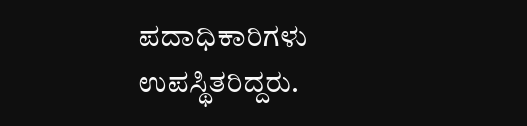ಪದಾಧಿಕಾರಿಗಳು ಉಪಸ್ಥಿತರಿದ್ದರು.